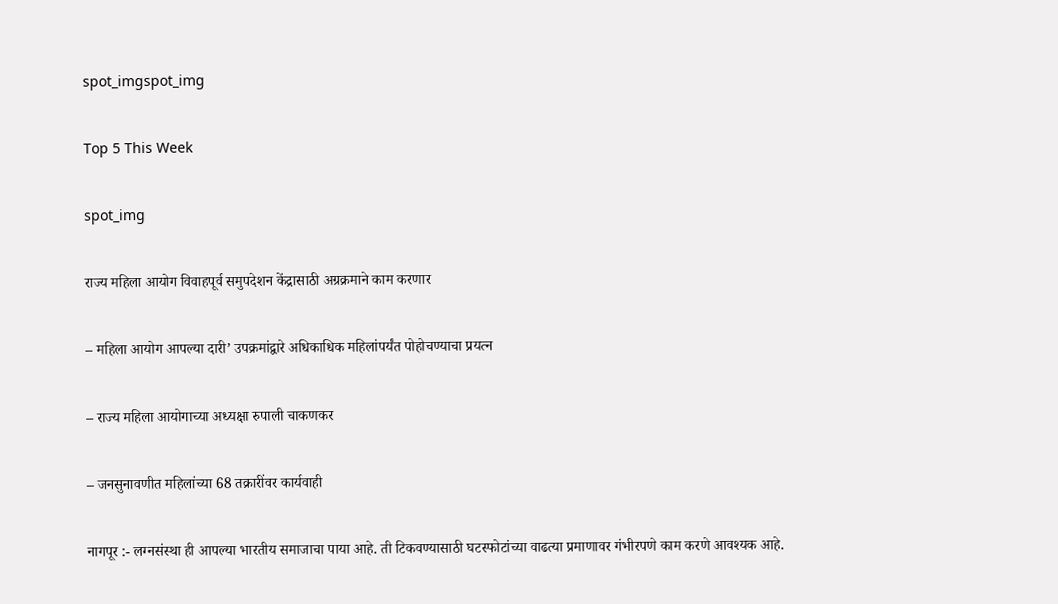spot_imgspot_img

Top 5 This Week

spot_img

राज्य महिला आयोग विवाहपूर्व समुपदेशन केंद्रासाठी अग्रक्रमाने काम करणार

– महिला आयोग आपल्या दारी’ उपक्रमांद्वारे अधिकाधिक महिलांपर्यंत पोहोचण्याचा प्रयत्न

– राज्य महिला आयोगाच्या अध्यक्षा रुपाली चाकणकर

– जनसुनावणीत महिलांच्या 68 तक्रारींवर कार्यवाही

नागपूर :- लग्नसंस्था ही आपल्या भारतीय समाजाचा पाया आहे. ती टिकवण्यासाठी घटस्फोटांच्या वाढत्या प्रमाणावर गंभीरपणे काम करणे आवश्यक आहे.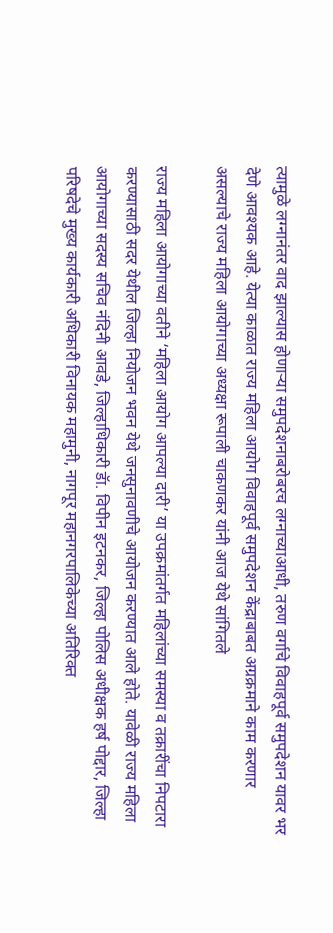त्यामुळे लग्नानंतर वाद झाल्यास होणाऱ्या समुपदेशनाबरोबरच लग्नाच्याआधी, तरुण वर्गाचे विवाहपूर्व समुपदेशन यावर भर देणे आवश्यक आहे. येत्या काळात राज्य महिला आयोग विवाहपूर्व समुपदेशन केंद्राबाबत अग्रक्रमाने काम करणार असल्याचे राज्य महिला आयोगाच्या अध्यक्षा रूपाली चाकणकर यांनी आज येथे सांगितले

राज्य महिला आयोगाच्या वतीने ‘महिला आयोग आपल्या दारी’ या उपक्रमांतर्गत महिलांच्या समस्या व तक्रारींचा निपटारा करण्यासाठी सदर येथील जिल्हा नियोजन भवन येथे जनसुनावणीचे आयोजन करण्यात आले होते. यावेळी राज्य महिला आयोगाच्या सदस्य सचिव नंदिनी आवडे, जिल्हाधिकारी डॅा. विपीन इटनकर, जिल्हा पोलिस अधीक्षक हर्ष पोद्दार, जिल्हा परिषदेचे मुख्य कार्यकारी अधिकारी विनायक महामुनी, नागपूर महानगरपालिकेच्या अतिरिक्त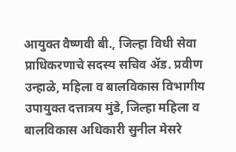आयुक्त वैष्णवी बी., जिल्हा विधी सेवा प्राधिकरणाचे सदस्य सचिव ॲड. प्रवीण उन्हाळे, महिला व बालविकास विभागीय उपायुक्त दत्तात्रय मुंडे, जिल्हा महिला व बालविकास अधिकारी सुनील मेसरे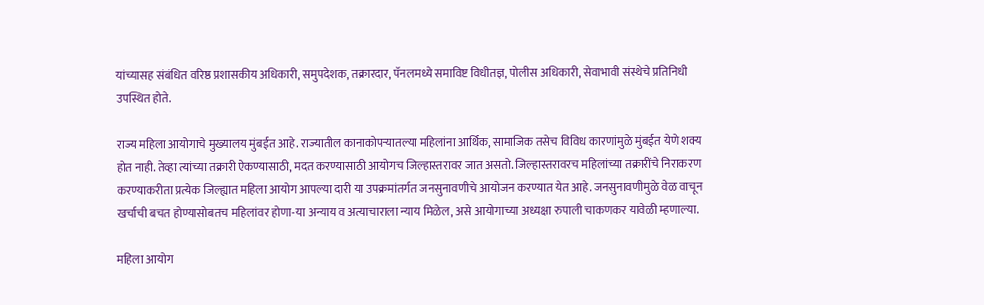यांच्यासह संबंधित वरिष्ठ प्रशासकीय अधिकारी, समुपदेशक, तक्रारदार, पॅनलमध्ये समाविष्ट विधीतज्ञ, पोलीस अधिकारी, सेवाभावी संस्थेचे प्रतिनिधी उपस्थित होते.

राज्य महिला आयोगाचे मुख्यालय मुंबईत आहे. राज्यातील कानाकोपऱ्यातल्या महिलांना आर्थिक, सामाजिक तसेच विविध कारणांमुळे मुंबईत येणे शक्य होत नाही. तेव्हा त्यांच्या तक्रारी ऐकण्यासाठी, मदत करण्यासाठी आयोगच जिल्हास्तरावर जात असतो. जिल्हास्तरावरच महिलांच्या तक्रारींचे निराकरण करण्याकरीता प्रत्येक जिल्ह्यात महिला आयोग आपल्या दारी या उपक्रमांतर्गत जनसुनावणीचे आयोजन करण्यात येत आहे. जनसुनावणीमुळे वेळ वाचून खर्चाची बचत होण्यासोबतच महिलांवर होणा-या अन्याय व अत्याचाराला न्याय मिळेल, असे आयोगाच्या अध्यक्षा रुपाली चाकणकर यावेळी म्हणाल्या.

महिला आयोग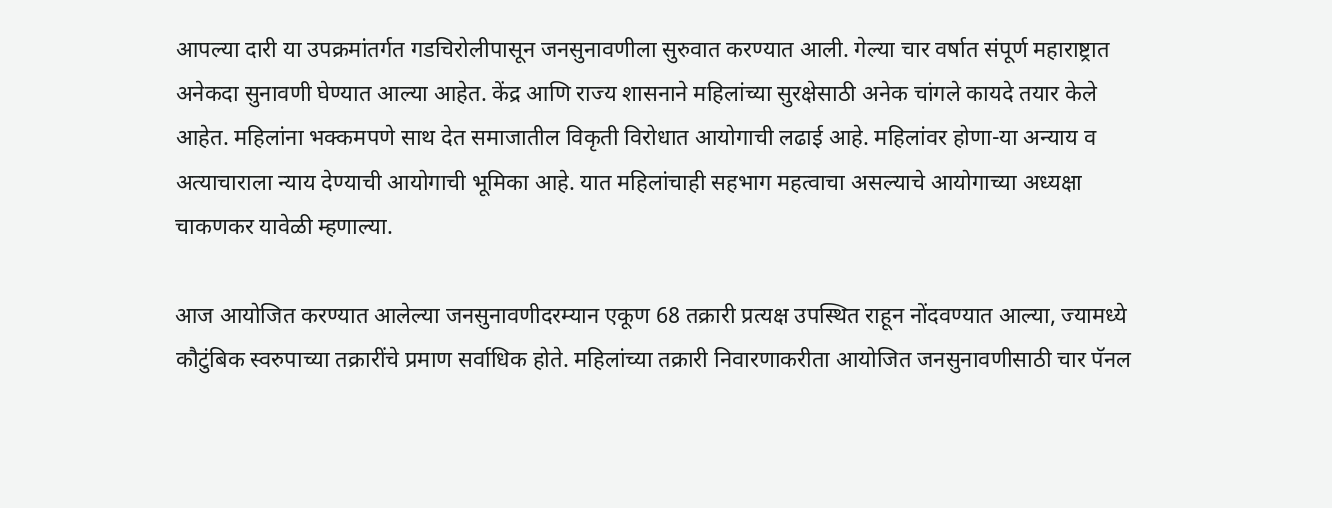आपल्या दारी या उपक्रमांतर्गत गडचिरोलीपासून जनसुनावणीला सुरुवात करण्यात आली. गेल्या चार वर्षात संपूर्ण महाराष्ट्रात अनेकदा सुनावणी घेण्यात आल्या आहेत. केंद्र आणि राज्य शासनाने महिलांच्या सुरक्षेसाठी अनेक चांगले कायदे तयार केले आहेत. महिलांना भक्कमपणे साथ देत समाजातील विकृती विरोधात आयोगाची लढाई आहे. महिलांवर होणा-या अन्याय व अत्याचाराला न्याय देण्याची आयोगाची भूमिका आहे. यात महिलांचाही सहभाग महत्वाचा असल्याचे आयोगाच्या अध्यक्षा  चाकणकर यावेळी म्हणाल्या.

आज आयोजित करण्यात आलेल्या जनसुनावणीदरम्यान एकूण 68 तक्रारी प्रत्यक्ष उपस्थित राहून नोंदवण्यात आल्या, ज्यामध्ये कौटुंबिक स्वरुपाच्या तक्रारींचे प्रमाण सर्वाधिक होते. महिलांच्या तक्रारी निवारणाकरीता आयोजित जनसुनावणीसाठी चार पॅनल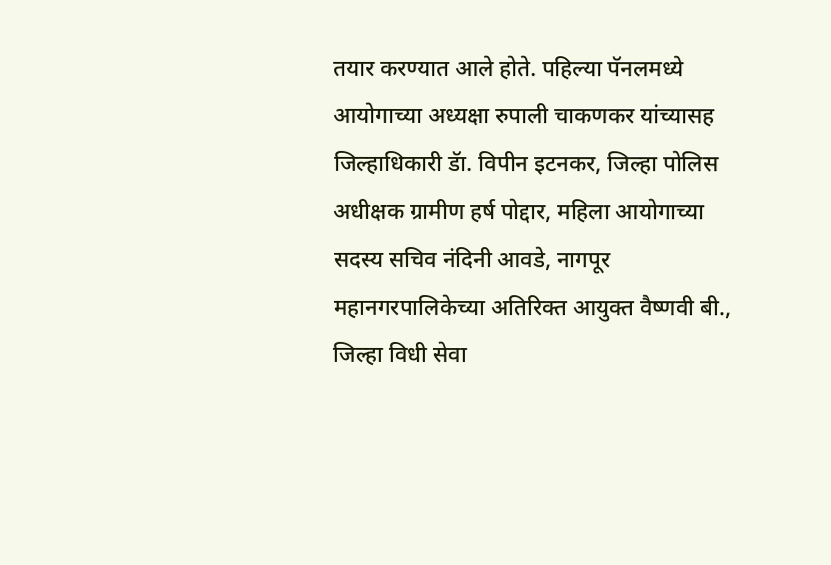तयार करण्यात आले होते. पहिल्या पॅनलमध्ये आयोगाच्या अध्यक्षा रुपाली चाकणकर यांच्यासह जिल्हाधिकारी डॅा. विपीन इटनकर, जिल्हा पोलिस अधीक्षक ग्रामीण हर्ष पोद्दार, महिला आयोगाच्या सदस्य सचिव नंदिनी आवडे, नागपूर महानगरपालिकेच्या अतिरिक्त आयुक्त वैष्णवी बी., जिल्हा विधी सेवा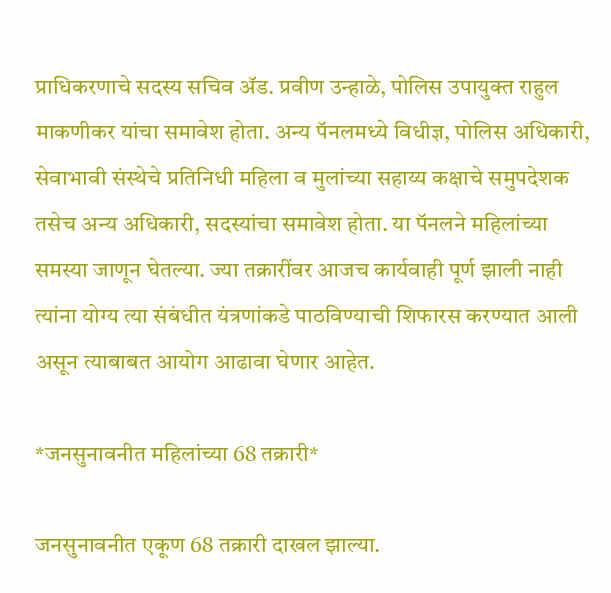प्राधिकरणाचे सदस्य सचिव ॲड. प्रवीण उन्हाळे, पोलिस उपायुक्त राहुल माकणीकर यांचा समावेश होता. अन्य पॅनलमध्ये विधीज्ञ, पोलिस अधिकारी, सेवाभावी संस्थेचे प्रतिनिधी महिला व मुलांच्या सहाय्य कक्षाचे समुपदेशक तसेच अन्य अधिकारी, सदस्यांचा समावेश होता. या पॅनलने महिलांच्या समस्या जाणून घेतल्या. ज्या तक्रारींवर आजच कार्यवाही पूर्ण झाली नाही त्यांना योग्य त्या संबंधीत यंत्रणांकडे पाठविण्याची शिफारस करण्यात आली असून त्याबाबत आयोग आढावा घेणार आहेत.

*जनसुनावनीत महिलांच्या 68 तक्रारी*

जनसुनावनीत एकूण 68 तक्रारी दाखल झाल्या.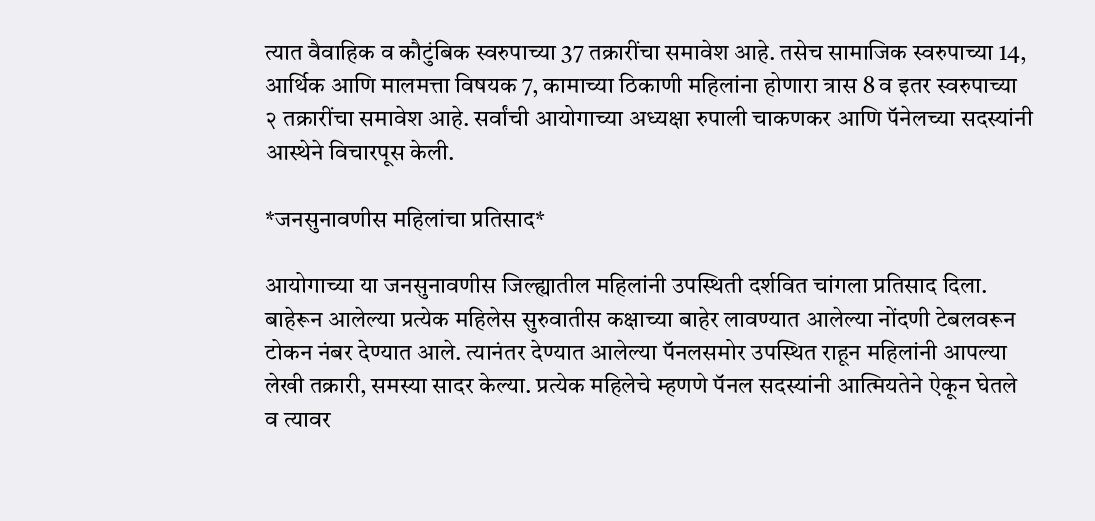त्यात वैवाहिक व कौटुंबिक स्वरुपाच्या 37 तक्रारींचा समावेश आहे. तसेच सामाजिक स्वरुपाच्या 14, आर्थिक आणि मालमत्ता विषयक 7, कामाच्या ठिकाणी महिलांना होणारा त्रास 8 व इतर स्वरुपाच्या २ तक्रारींचा समावेश आहे. सर्वांची आयोगाच्या अध्यक्षा रुपाली चाकणकर आणि पॅनेलच्या सदस्यांनी आस्थेने विचारपूस केली.

*जनसुनावणीस महिलांचा प्रतिसाद*

आयोगाच्या या जनसुनावणीस जिल्ह्यातील महिलांनी उपस्थिती दर्शवित चांगला प्रतिसाद दिला. बाहेरून आलेल्या प्रत्येक महिलेस सुरुवातीस कक्षाच्या बाहेर लावण्यात आलेल्या नोंदणी टेबलवरून टोकन नंबर देण्यात आले. त्यानंतर देण्यात आलेल्या पॅनलसमोर उपस्थित राहून महिलांनी आपल्या लेखी तक्रारी, समस्या सादर केल्या. प्रत्येक महिलेचे म्हणणे पॅनल सदस्यांनी आत्मियतेने ऐकून घेतले व त्यावर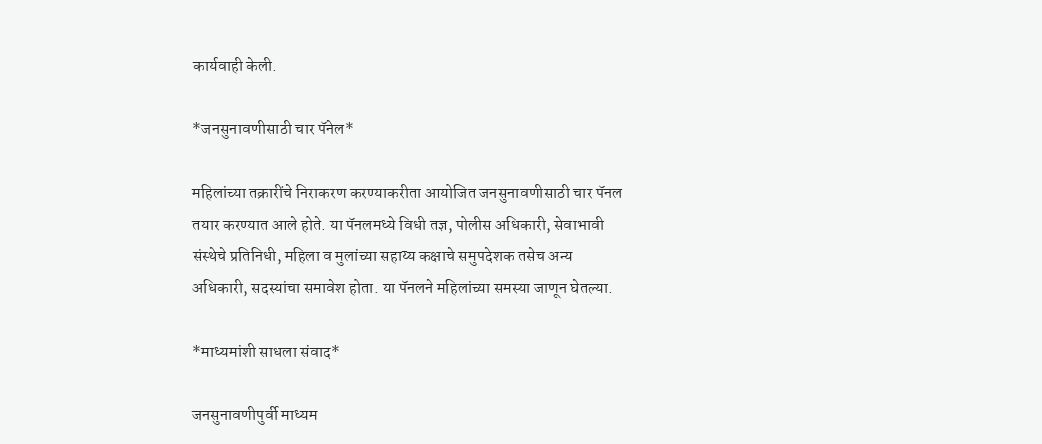कार्यवाही केली.

*जनसुनावणीसाठी चार पॅनेल*

महिलांच्या तक्रारींचे निराकरण करण्याकरीता आयोजित जनसुनावणीसाठी चार पॅनल तयार करण्यात आले होते. या पॅनलमध्ये विधी तज्ञ, पोलीस अधिकारी, सेवाभावी संस्थेचे प्रतिनिधी, महिला व मुलांच्या सहाय्य कक्षाचे समुपदेशक तसेच अन्य अधिकारी, सदस्यांचा समावेश होता. या पॅनलने महिलांच्या समस्या जाणून घेतल्या.

*माध्यमांशी साधला संवाद*

जनसुनावणीपुर्वी माध्यम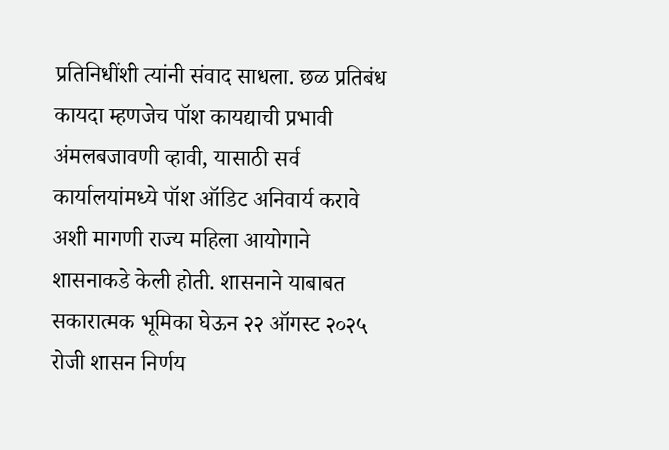प्रतिनिधींशी त्यांनी संवाद साधला. छळ प्रतिबंध कायदा म्हणजेच पॉश कायद्याची प्रभावी अंमलबजावणी व्हावी, यासाठी सर्व कार्यालयांमध्ये पॉश ऑडिट अनिवार्य करावे अशी मागणी राज्य महिला आयोगाने शासनाकडे केली होती. शासनाने याबाबत सकारात्मक भूमिका घेऊन २२ ऑगस्ट २०२५ रोजी शासन निर्णय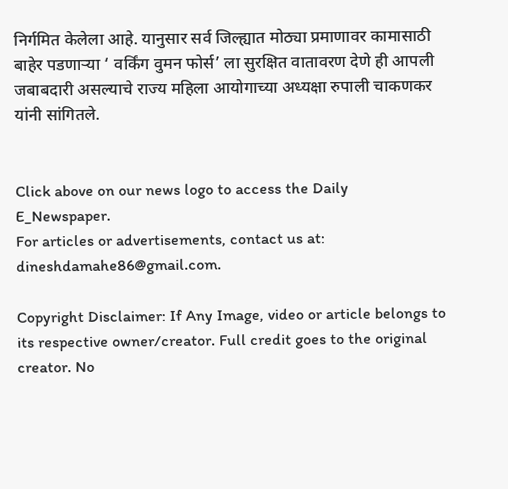निर्गमित केलेला आहे. यानुसार सर्व जिल्ह्यात मोठ्या प्रमाणावर कामासाठी बाहेर पडणाऱ्या ‘ वर्किंग वुमन फोर्स’ ला सुरक्षित वातावरण देणे ही आपली जबाबदारी असल्याचे राज्य महिला आयोगाच्या अध्यक्षा रुपाली चाकणकर यांनी सांगितले.


Click above on our news logo to access the Daily E_Newspaper.
For articles or advertisements, contact us at: dineshdamahe86@gmail.com.

Copyright Disclaimer: If Any Image, video or article belongs to its respective owner/creator. Full credit goes to the original creator. No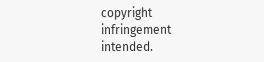copyright infringement intended.